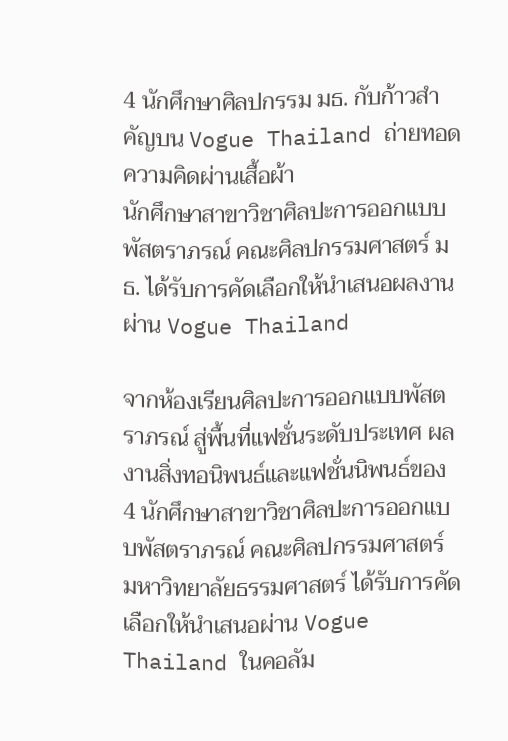4 นักศึกษาศิลปกรรม มธ. กับก้าวสำคัญบน Vogue Thailand ถ่ายทอดความคิดผ่านเสื้อผ้า
นักศึกษาสาขาวิชาศิลปะการออกแบบพัสตราภรณ์ คณะศิลปกรรมศาสตร์ มธ. ได้รับการคัดเลือกให้นำเสนอผลงานผ่าน Vogue Thailand

จากห้องเรียนศิลปะการออกแบบพัสตราภรณ์ สู่พื้นที่แฟชั่นระดับประเทศ ผลงานสิ่งทอนิพนธ์และแฟชั่นนิพนธ์ของ 4 นักศึกษาสาขาวิชาศิลปะการออกแบบพัสตราภรณ์ คณะศิลปกรรมศาสตร์ มหาวิทยาลัยธรรมศาสตร์ ได้รับการคัดเลือกให้นำเสนอผ่าน Vogue Thailand ในคอลัม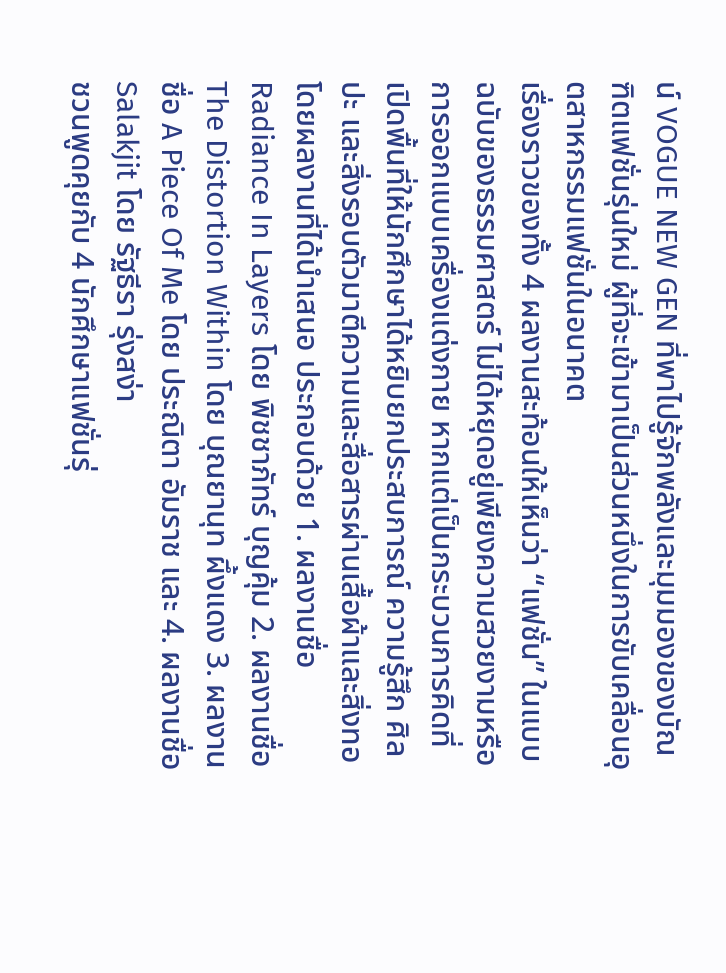น์ VOGUE NEW GEN ที่พาไปรู้จักพลังและมุมมองของบัณฑิตแฟชั่นรุ่นใหม่ ผู้ที่จะเข้ามาเป็นส่วนหนึ่งในการขับเคลื่อนอุตสาหกรรมแฟชั่นในอนาคต
เรื่องราวของทั้ง 4 ผลงานสะท้อนให้เห็นว่า “แฟชั่น” ในแบบฉบับของธรรมศาสตร์ ไม่ได้หยุดอยู่เพียงความสวยงามหรือการออกแบบเครื่องแต่งกาย หากแต่เป็นกระบวนการคิดที่เปิดพื้นที่ให้นักศึกษาได้หยิบยกประสบการณ์ ความรู้สึก ศิลปะ และสิ่งรอบตัวมาตีความและสื่อสารผ่านเสื้อผ้าและสิ่งทอ
โดยผลงานที่ได้นำเสนอ ประกอบด้วย 1. ผลงานชื่อ Radiance In Layers โดย พิชชาภัทร์ บุญคุ้ม 2. ผลงานชื่อ The Distortion Within โดย บุณยานุท ผึ้งแดง 3. ผลงานชื่อ A Piece Of Me โดย ประณิตา อัมราช และ 4. ผลงานชื่อ Salakjit โดย รัฐธีรา รุ่งสง่า
ชวนพูดคุยกับ 4 นักศึกษาแฟชั่นรุ่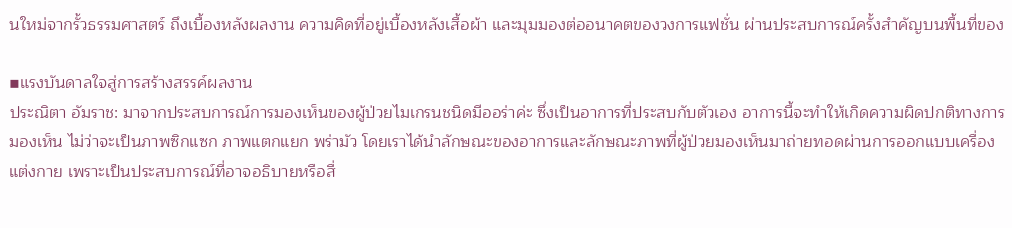นใหม่จากรั้วธรรมศาสตร์ ถึงเบื้องหลังผลงาน ความคิดที่อยู่เบื้องหลังเสื้อผ้า และมุมมองต่ออนาคตของวงการแฟชั่น ผ่านประสบการณ์ครั้งสำคัญบนพื้นที่ของ

▪แรงบันดาลใจสู่การสร้างสรรค์ผลงาน
ประณิตา อัมราช: มาจากประสบการณ์การมองเห็นของผู้ป่วยไมเกรนชนิดมีออร่าค่ะ ซึ่งเป็นอาการที่ประสบกับตัวเอง อาการนี้จะทำให้เกิดความผิดปกติทางการมองเห็น ไม่ว่าจะเป็นภาพซิกแซก ภาพแตกแยก พร่ามัว โดยเราได้นำลักษณะของอาการและลักษณะภาพที่ผู้ป่วยมองเห็นมาถ่ายทอดผ่านการออกแบบเครื่องแต่งกาย เพราะเป็นประสบการณ์ที่อาจอธิบายหรือสื่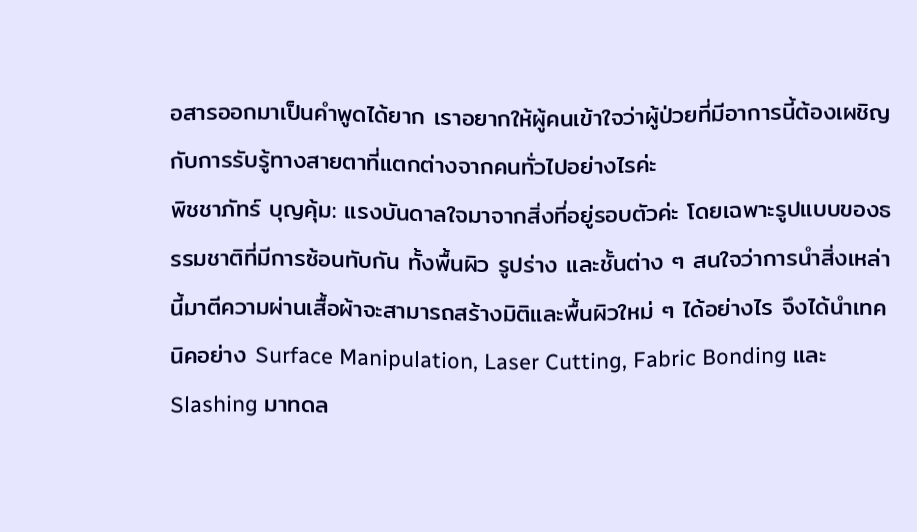อสารออกมาเป็นคำพูดได้ยาก เราอยากให้ผู้คนเข้าใจว่าผู้ป่วยที่มีอาการนี้ต้องเผชิญกับการรับรู้ทางสายตาที่แตกต่างจากคนทั่วไปอย่างไรค่ะ
พิชชาภัทร์ บุญคุ้ม: แรงบันดาลใจมาจากสิ่งที่อยู่รอบตัวค่ะ โดยเฉพาะรูปแบบของธรรมชาติที่มีการซ้อนทับกัน ทั้งพื้นผิว รูปร่าง และชั้นต่าง ๆ สนใจว่าการนำสิ่งเหล่านี้มาตีความผ่านเสื้อผ้าจะสามารถสร้างมิติและพื้นผิวใหม่ ๆ ได้อย่างไร จึงได้นำเทคนิคอย่าง Surface Manipulation, Laser Cutting, Fabric Bonding และ Slashing มาทดล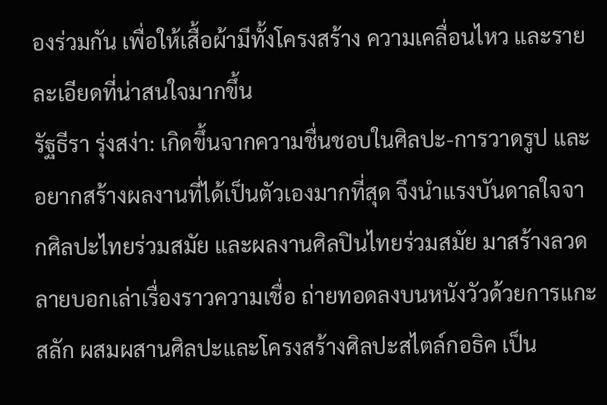องร่วมกัน เพื่อให้เสื้อผ้ามีทั้งโครงสร้าง ความเคลื่อนไหว และรายละเอียดที่น่าสนใจมากขึ้น
รัฐธีรา รุ่งสง่า: เกิดขึ้นจากความชื่นชอบในศิลปะ-การวาดรูป และอยากสร้างผลงานที่ได้เป็นตัวเองมากที่สุด จึงนำแรงบันดาลใจจากศิลปะไทยร่วมสมัย และผลงานศิลปินไทยร่วมสมัย มาสร้างลวดลายบอกเล่าเรื่องราวความเชื่อ ถ่ายทอดลงบนหนังวัวด้วยการแกะสลัก ผสมผสานศิลปะและโครงสร้างศิลปะสไตล์กอธิค เป็น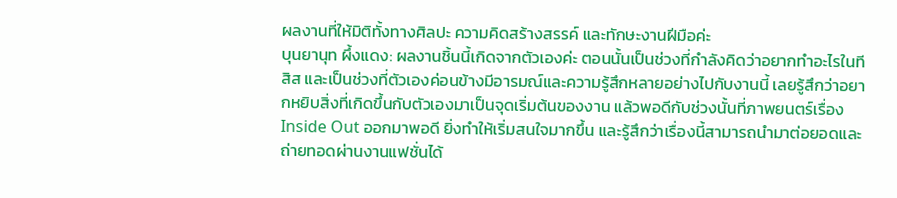ผลงานที่ให้มิติทั้งทางศิลปะ ความคิดสร้างสรรค์ และทักษะงานฝีมือค่ะ
บุนยานุท ผึ้งแดง: ผลงานชิ้นนี้เกิดจากตัวเองค่ะ ตอนนั้นเป็นช่วงที่กำลังคิดว่าอยากทำอะไรในทีสิส และเป็นช่วงที่ตัวเองค่อนข้างมีอารมณ์และความรู้สึกหลายอย่างไปกับงานนี้ เลยรู้สึกว่าอยากหยิบสิ่งที่เกิดขึ้นกับตัวเองมาเป็นจุดเริ่มต้นของงาน แล้วพอดีกับช่วงนั้นที่ภาพยนตร์เรื่อง Inside Out ออกมาพอดี ยิ่งทำให้เริ่มสนใจมากขึ้น และรู้สึกว่าเรื่องนี้สามารถนำมาต่อยอดและถ่ายทอดผ่านงานแฟชั่นได้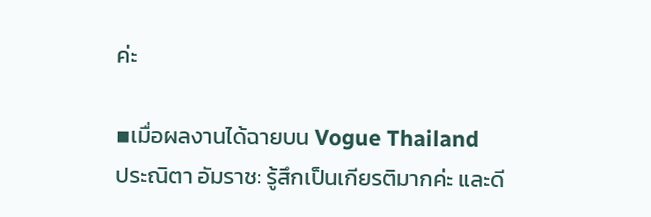ค่ะ

▪เมื่อผลงานได้ฉายบน Vogue Thailand
ประณิตา อัมราช: รู้สึกเป็นเกียรติมากค่ะ และดี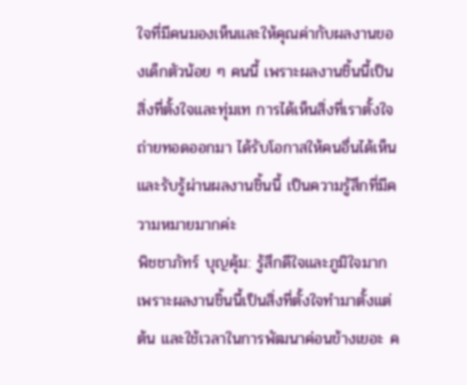ใจที่มีคนมองเห็นและให้คุณค่ากับผลงานของเด็กตัวน้อย ๆ คนนี้ เพราะผลงานชิ้นนี้เป็นสิ่งที่ตั้งใจและทุ่มเท การได้เห็นสิ่งที่เราตั้งใจถ่ายทอดออกมา ได้รับโอกาสให้คนอื่นได้เห็นและรับรู้ผ่านผลงานชิ้นนี้ เป็นความรู้สึกที่มีความหมายมากค่ะ
พิชชาภัทร์ บุญคุ้ม: รู้สึกดีใจและภูมิใจมาก เพราะผลงานชิ้นนี้เป็นสิ่งที่ตั้งใจทำมาตั้งแต่ต้น และใช้เวลาในการพัฒนาค่อนข้างเยอะ ค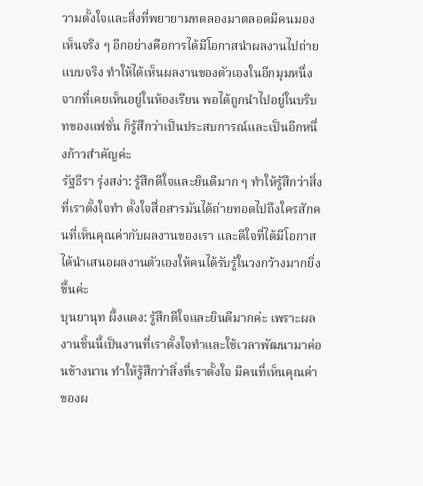วามตั้งใจและสิ่งที่พยายามทดลองมาตลอดมีคนมองเห็นจริง ๆ อีกอย่างคือการได้มีโอกาสนำผลงานไปถ่ายแบบจริง ทำให้ได้เห็นผลงานของตัวเองในอีกมุมหนึ่ง จากที่เคยเห็นอยู่ในห้องเรียน พอได้ถูกนำไปอยู่ในบริบทของแฟชั่น ก็รู้สึกว่าเป็นประสบการณ์และเป็นอีกหนึ่งก้าวสำคัญค่ะ
รัฐธีรา รุ่งสง่า: รู้สึกดีใจและยินดีมาก ๆ ทำให้รู้สึกว่าสิ่งที่เราตั้งใจทำ ตั้งใจสื่อสารมันได้ถ่ายทอดไปถึงใครสักคนที่เห็นคุณค่ากับผลงานของเรา และดีใจที่ได้มีโอกาสได้นำเสนอผลงานตัวเองให้คนได้รับรู้ในวงกว้างมากยิ่งขึ้นค่ะ
บุนยานุท ผึ้งแดง: รู้สึกดีใจและยินดีมากค่ะ เพราะผลงานชิ้นนี้เป็นงานที่เราตั้งใจทำและใช้เวลาพัฒนามาค่อนข้างนาน ทำให้รู้สึกว่าสิ่งที่เราตั้งใจ มีคนที่เห็นคุณค่าของผ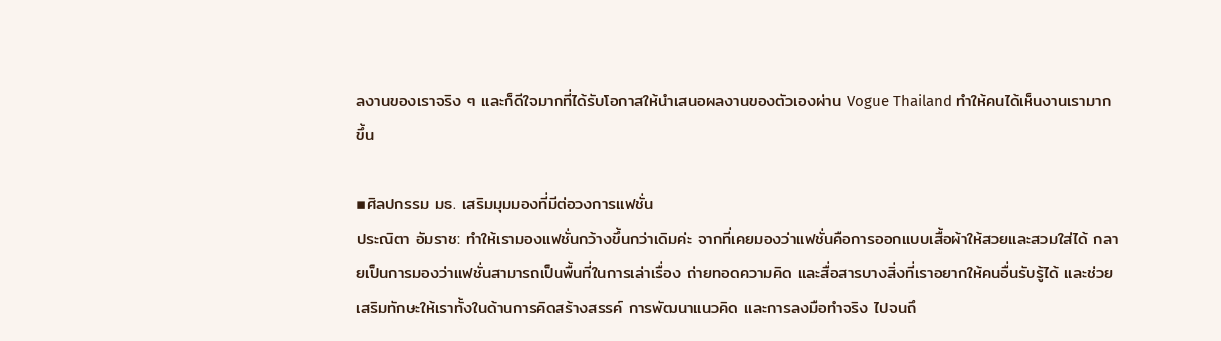ลงานของเราจริง ๆ และก็ดีใจมากที่ได้รับโอกาสให้นำเสนอผลงานของตัวเองผ่าน Vogue Thailand ทำให้คนได้เห็นงานเรามากขึ้น

▪ศิลปกรรม มธ. เสริมมุมมองที่มีต่อวงการแฟชั่น
ประณิตา อัมราช: ทำให้เรามองแฟชั่นกว้างขึ้นกว่าเดิมค่ะ จากที่เคยมองว่าแฟชั่นคือการออกแบบเสื้อผ้าให้สวยและสวมใส่ได้ กลายเป็นการมองว่าแฟชั่นสามารถเป็นพื้นที่ในการเล่าเรื่อง ถ่ายทอดความคิด และสื่อสารบางสิ่งที่เราอยากให้คนอื่นรับรู้ได้ และช่วยเสริมทักษะให้เราทั้งในด้านการคิดสร้างสรรค์ การพัฒนาแนวคิด และการลงมือทำจริง ไปจนถึ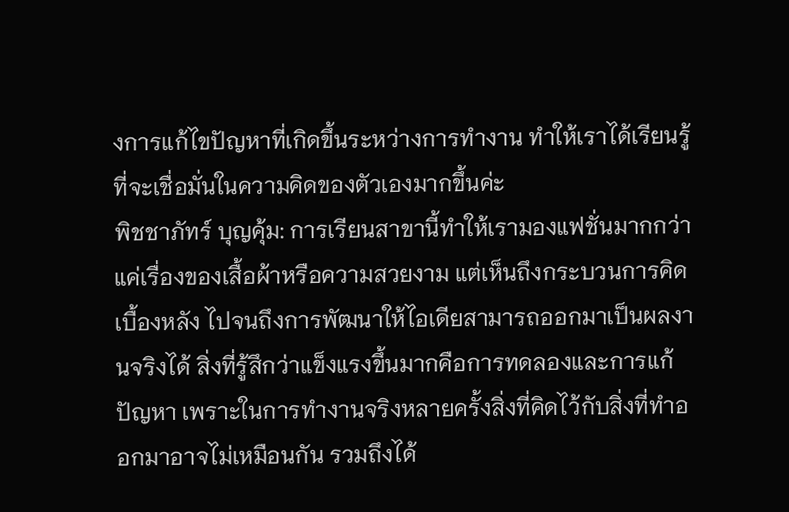งการแก้ไขปัญหาที่เกิดขึ้นระหว่างการทำงาน ทำให้เราได้เรียนรู้ที่จะเชื่อมั่นในความคิดของตัวเองมากขึ้นค่ะ
พิชชาภัทร์ บุญคุ้ม: การเรียนสาขานี้ทำให้เรามองแฟชั่นมากกว่าแค่เรื่องของเสื้อผ้าหรือความสวยงาม แต่เห็นถึงกระบวนการคิดเบื้องหลัง ไปจนถึงการพัฒนาให้ไอเดียสามารถออกมาเป็นผลงานจริงได้ สิ่งที่รู้สึกว่าแข็งแรงขึ้นมากคือการทดลองและการแก้ปัญหา เพราะในการทำงานจริงหลายครั้งสิ่งที่คิดไว้กับสิ่งที่ทำออกมาอาจไม่เหมือนกัน รวมถึงได้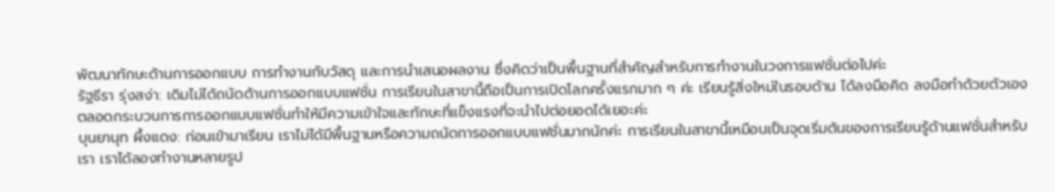พัฒนาทักษะด้านการออกแบบ การทำงานกับวัสดุ และการนำเสนอผลงาน ซึ่งคิดว่าเป็นพื้นฐานที่สำคัญสำหรับการทำงานในวงการแฟชั่นต่อไปค่ะ
รัฐธีรา รุ่งสง่า: เดิมไม่ได้ถนัดด้านการออกแบบแฟชั่น การเรียนในสาขานี้ถือเป็นการเปิดโลกครั้งแรกมาก ๆ ค่ะ เรียนรู้สิ่งใหม่ในรอบด้าน ได้ลงมือคิด ลงมือทำด้วยตัวเอง ตลอดกระบวนการการออกแบบแฟชั่นทำให้มีความเข้าใจและทักษะที่แข็งแรงที่จะนำไปต่อยอดได้เยอะค่ะ
บุนยานุท ผึ้งแดง: ก่อนเข้ามาเรียน เราไม่ได้มีพื้นฐานหรือความถนัดการออกแบบแฟชั่นมากนักค่ะ การเรียนในสาขานี้เหมือนเป็นจุดเริ่มต้นของการเรียนรู้ด้านแฟชั่นสำหรับเรา เราได้ลองทำงานหลายรูป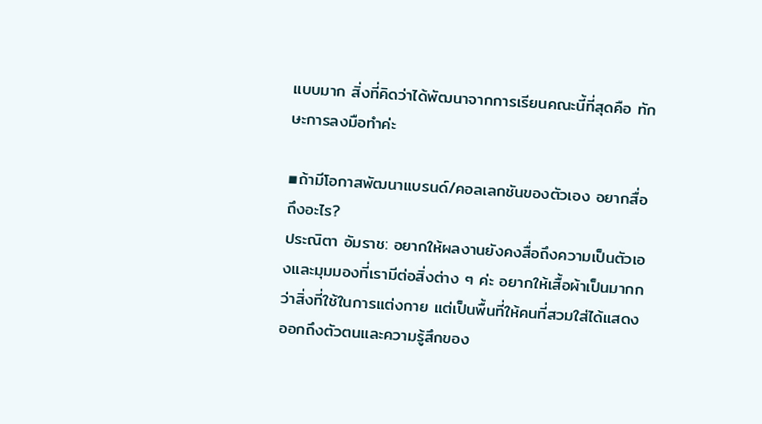แบบมาก สิ่งที่คิดว่าได้พัฒนาจากการเรียนคณะนี้ที่สุดคือ ทักษะการลงมือทำค่ะ

▪ถ้ามีโอกาสพัฒนาแบรนด์/คอลเลกชันของตัวเอง อยากสื่อถึงอะไร?
ประณิตา อัมราช: อยากให้ผลงานยังคงสื่อถึงความเป็นตัวเองและมุมมองที่เรามีต่อสิ่งต่าง ๆ ค่ะ อยากให้เสื้อผ้าเป็นมากกว่าสิ่งที่ใช้ในการแต่งกาย แต่เป็นพื้นที่ให้คนที่สวมใส่ได้แสดงออกถึงตัวตนและความรู้สึกของ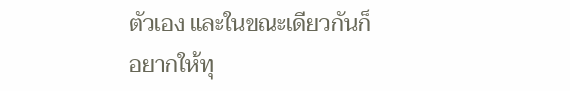ตัวเอง และในขณะเดียวกันก็อยากให้ทุ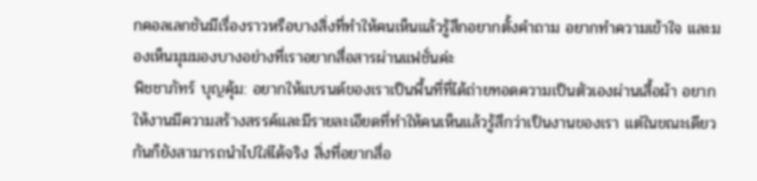กคอลเลกชันมีเรื่องราวหรือบางสิ่งที่ทำให้คนเห็นแล้วรู้สึกอยากตั้งคำถาม อยากทำความเข้าใจ และมองเห็นมุมมองบางอย่างที่เราอยากสื่อสารผ่านแฟชั่นค่ะ
พิชชาภัทร์ บุญคุ้ม: อยากให้แบรนด์ของเราเป็นพื้นที่ที่ได้ถ่ายทอดความเป็นตัวเองผ่านเสื้อผ้า อยากให้งานมีความสร้างสรรค์และมีรายละเอียดที่ทำให้คนเห็นแล้วรู้สึกว่าเป็นงานของเรา แต่ในขณะเดียวกันก็ยังสามารถนำไปใส่ได้จริง สิ่งที่อยากสื่อ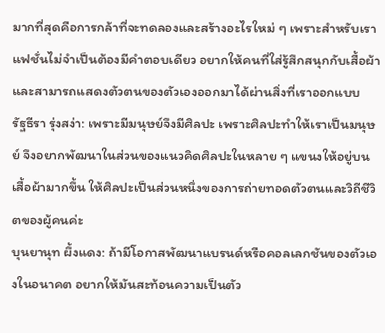มากที่สุดคือการกล้าที่จะทดลองและสร้างอะไรใหม่ ๆ เพราะสำหรับเราแฟชั่นไม่จำเป็นต้องมีคำตอบเดียว อยากให้คนที่ใส่รู้สึกสนุกกับเสื้อผ้าและสามารถแสดงตัวตนของตัวเองออกมาได้ผ่านสิ่งที่เราออกแบบ
รัฐธีรา รุ่งสง่า: เพราะมีมนุษย์จึงมีศิลปะ เพราะศิลปะทำให้เราเป็นมนุษย์ จึงอยากพัฒนาในส่วนของแนวคิดศิลปะในหลาย ๆ แขนงให้อยู่บนเสื้อผ้ามากขึ้น ให้ศิลปะเป็นส่วนหนึ่งของการถ่ายทอดตัวตนและวิถีชีวิตของผู้คนค่ะ
บุนยานุท ผึ้งแดง: ถ้ามีโอกาสพัฒนาแบรนด์หรือคอลเลกชันของตัวเองในอนาคต อยากให้มันสะท้อนความเป็นตัว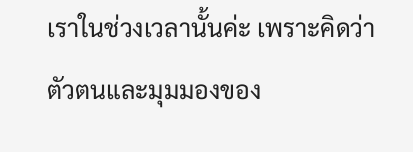เราในช่วงเวลานั้นค่ะ เพราะคิดว่าตัวตนและมุมมองของ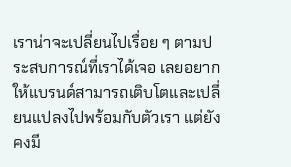เราน่าจะเปลี่ยนไปเรื่อย ๆ ตามประสบการณ์ที่เราได้เจอ เลยอยากให้แบรนด์สามารถเติบโตและเปลี่ยนแปลงไปพร้อมกับตัวเรา แต่ยังคงมี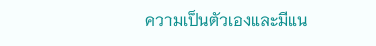ความเป็นตัวเองและมีแน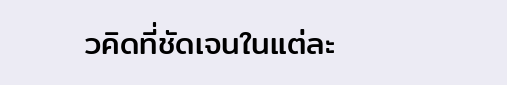วคิดที่ชัดเจนในแต่ละ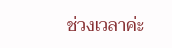ช่วงเวลาค่ะ